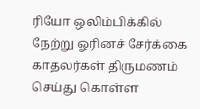ரியோ ஒலிம்பிக்கில் நேற்று ஓரினச் சேர்க்கை காதலர்கள் திருமணம் செய்து கொள்ள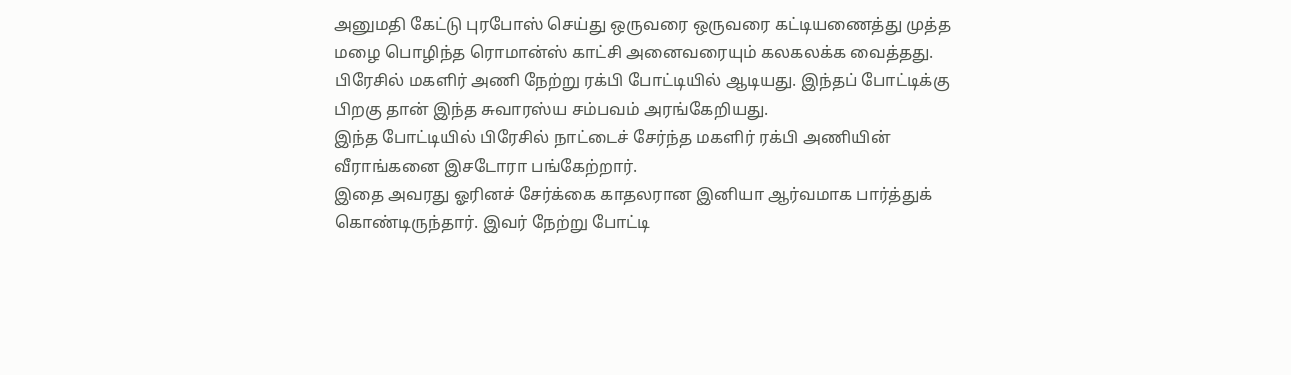அனுமதி கேட்டு புரபோஸ் செய்து ஒருவரை ஒருவரை கட்டியணைத்து முத்த மழை பொழிந்த ரொமான்ஸ் காட்சி அனைவரையும் கலகலக்க வைத்தது.
பிரேசில் மகளிர் அணி நேற்று ரக்பி போட்டியில் ஆடியது. இந்தப் போட்டிக்கு பிறகு தான் இந்த சுவாரஸ்ய சம்பவம் அரங்கேறியது.
இந்த போட்டியில் பிரேசில் நாட்டைச் சேர்ந்த மகளிர் ரக்பி அணியின் வீராங்கனை இசடோரா பங்கேற்றார்.
இதை அவரது ஓரினச் சேர்க்கை காதலரான இனியா ஆர்வமாக பார்த்துக் கொண்டிருந்தார். இவர் நேற்று போட்டி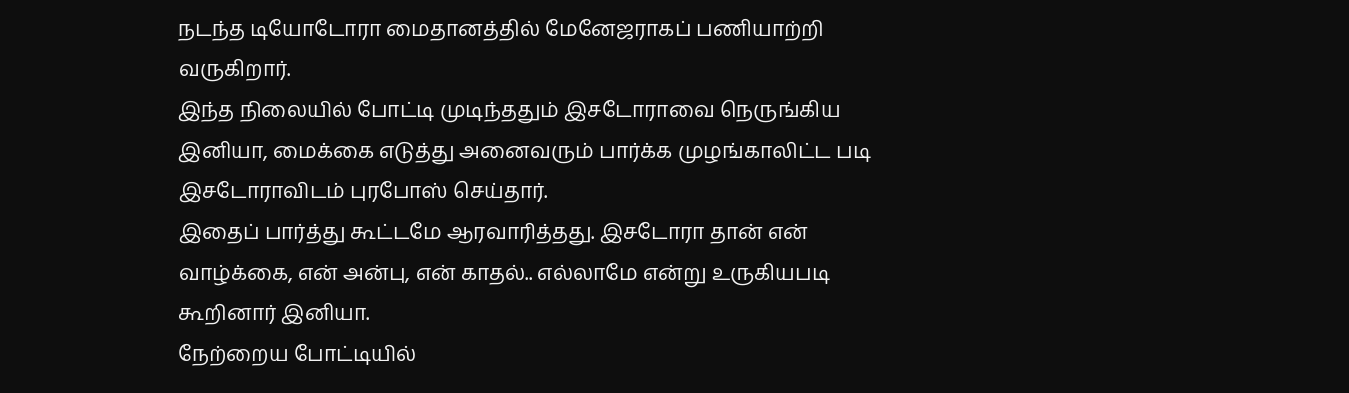நடந்த டியோடோரா மைதானத்தில் மேனேஜராகப் பணியாற்றி வருகிறார்.
இந்த நிலையில் போட்டி முடிந்ததும் இசடோராவை நெருங்கிய இனியா, மைக்கை எடுத்து அனைவரும் பார்க்க முழங்காலிட்ட படி இசடோராவிடம் புரபோஸ் செய்தார்.
இதைப் பார்த்து கூட்டமே ஆரவாரித்தது. இசடோரா தான் என் வாழ்க்கை, என் அன்பு, என் காதல்.. எல்லாமே என்று உருகியபடி கூறினார் இனியா.
நேற்றைய போட்டியில்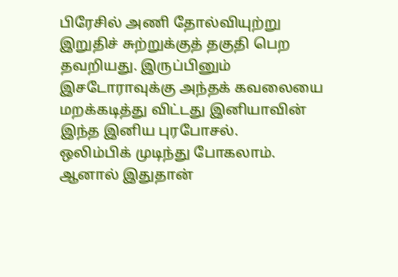பிரேசில் அணி தோல்வியுற்று இறுதிச் சுற்றுக்குத் தகுதி பெற தவறியது. இருப்பினும் இசடோராவுக்கு அந்தக் கவலையை மறக்கடித்து விட்டது இனியாவின் இந்த இனிய புரபோசல்.
ஒலிம்பிக் முடிந்து போகலாம். ஆனால் இதுதான்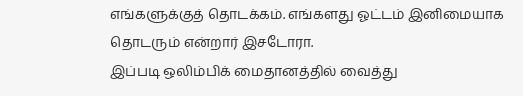எங்களுக்குத் தொடக்கம். எங்களது ஓட்டம் இனிமையாக தொடரும் என்றார் இசடோரா.
இப்படி ஒலிம்பிக் மைதானத்தில் வைத்து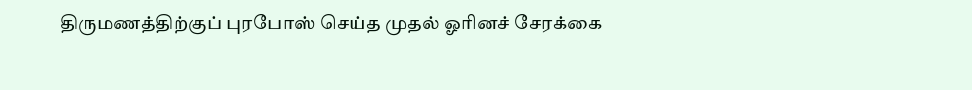திருமணத்திற்குப் புரபோஸ் செய்த முதல் ஓரினச் சேரக்கை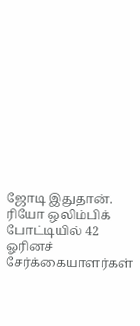ஜோடி இதுதான்.
ரியோ ஒலிம்பிக் போட்டியில் 42 ஓரினச் சேர்க்கையாளர்கள்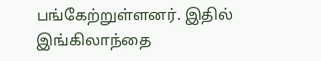பங்கேற்றுள்ளனர். இதில் இங்கிலாந்தை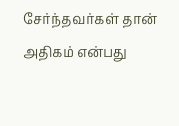சேர்ந்தவர்கள் தான் அதிகம் என்பது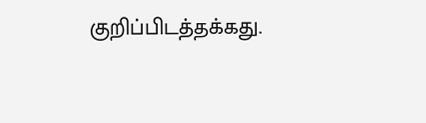குறிப்பிடத்தக்கது.